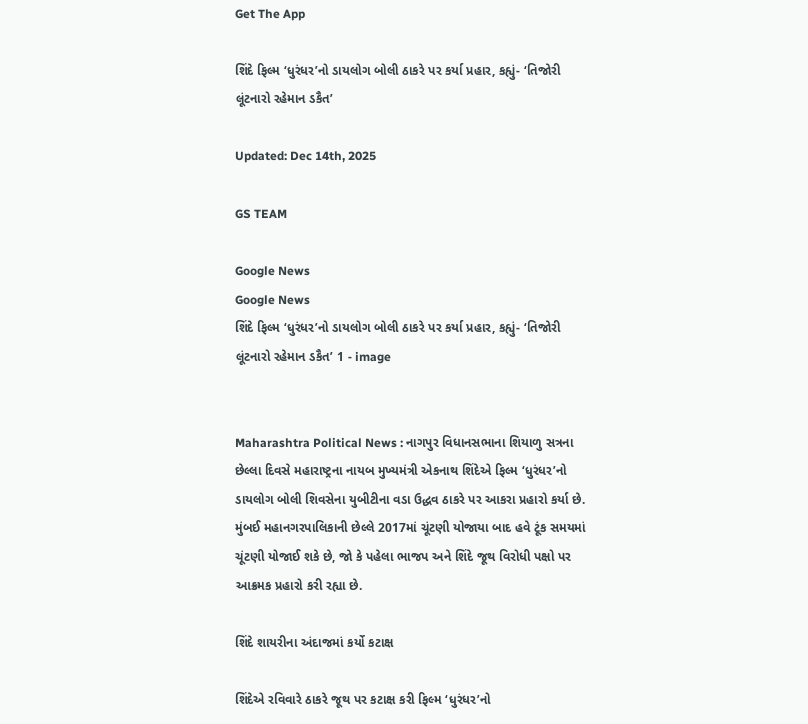Get The App

શિંદે ફિલ્મ ‘ધુરંધર’નો ડાયલોગ બોલી ઠાકરે પર કર્યા પ્રહાર, કહ્યું- ‘તિજોરી લૂંટનારો રહેમાન ડકૈત’

Updated: Dec 14th, 2025

GS TEAM

Google News
Google News
શિંદે ફિલ્મ ‘ધુરંધર’નો ડાયલોગ બોલી ઠાકરે પર કર્યા પ્રહાર, કહ્યું- ‘તિજોરી લૂંટનારો રહેમાન ડકૈત’ 1 - image


Maharashtra Political News : નાગપુર વિધાનસભાના શિયાળુ સત્રના છેલ્લા દિવસે મહારાષ્ટ્રના નાયબ મુખ્યમંત્રી એકનાથ શિંદેએ ફિલ્મ ‘ધુરંધર’નો ડાયલોગ બોલી શિવસેના યુબીટીના વડા ઉદ્ધવ ઠાકરે પર આકરા પ્રહારો કર્યા છે. મુંબઈ મહાનગરપાલિકાની છેલ્લે 2017માં ચૂંટણી યોજાયા બાદ હવે ટૂંક સમયમાં ચૂંટણી યોજાઈ શકે છે, જો કે પહેલા ભાજપ અને શિંદે જૂથ વિરોધી પક્ષો પર આક્રમક પ્રહારો કરી રહ્યા છે.

શિંદે શાયરીના અંદાજમાં કર્યો કટાક્ષ

શિંદેએ રવિવારે ઠાકરે જૂથ પર કટાક્ષ કરી ફિલ્મ ‘ધુરંધર’નો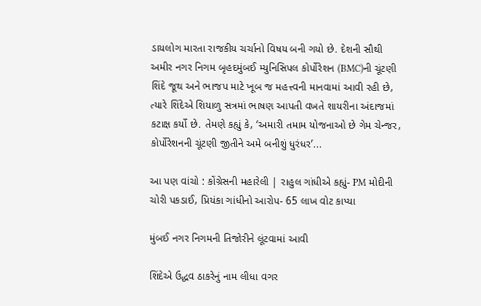ડાયલોગ મારતા રાજકીય ચર્ચાનો વિષય બની ગયો છે. દેશની સૌથી અમીર નગર નિગમ બૃહદમુંબઈ મ્યુનિસિપલ કોર્પોરેશન (BMC)ની ચૂંટણી શિંદે જૂથ અને ભાજપ માટે ખૂબ જ મહત્ત્વની માનવામાં આવી રહી છે, ત્યારે શિંદેએ શિયાળુ સત્રમાં ભાષણ આપતી વખતે શાયરીના અંદાજમાં કટાક્ષ કર્યો છે. તેમણે કહ્યું કે, ‘અમારી તમામ યોજનાઓ છે ગેમ ચેન્જર, કોર્પોરેશનની ચૂંટણી જીતીને અમે બનીશું ધુરંધર’...

આ પણ વાંચો : કોંગ્રેસની મહારેલી | રાહુલ ગાંધીએ કહ્યું- PM મોદીની ચોરી પકડાઈ, પ્રિયંકા ગાંધીનો આરોપ- 65 લાખ વોટ કાપ્યા

મુંબઈ નગર નિગમની તિજોરીને લૂંટવામાં આવી

શિંદેએ ઉદ્ધવ ઠાકરેનું નામ લીધા વગર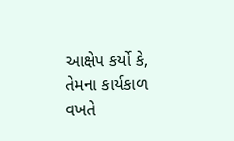આક્ષેપ કર્યો કે, તેમના કાર્યકાળ વખતે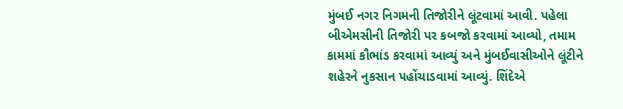મુંબઈ નગર નિગમની તિજોરીને લૂંટવામાં આવી. પહેલા બીએમસીની તિજોરી પર કબજો કરવામાં આવ્યો, તમામ કામમાં કૌભાંડ કરવામાં આવ્યું અને મુંબઈવાસીઓને લૂંટીને શહેરને નુકસાન પહોંચાડવામાં આવ્યું. શિંદેએ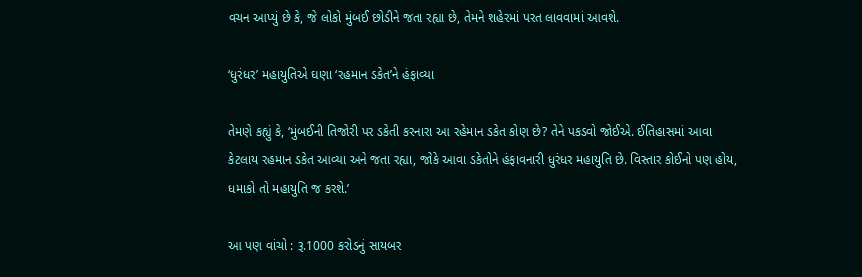વચન આપ્યું છે કે, જે લોકો મુંબઈ છોડીને જતા રહ્યા છે, તેમને શહેરમાં પરત લાવવામાં આવશે.

‘ધુરંધર’ મહાયુતિએ ઘણા ‘રહમાન ડકેત’ને હંફાવ્યા

તેમણે કહ્યું કે, ‘મુંબઈની તિજોરી પર ડકેતી કરનારા આ રહેમાન ડકેત કોણ છે? તેને પકડવો જોઈએ. ઈતિહાસમાં આવા કેટલાય રહમાન ડકેત આવ્યા અને જતા રહ્યા, જોકે આવા ડકેતોને હંફાવનારી ધુરંધર મહાયુતિ છે. વિસ્તાર કોઈનો પણ હોય, ધમાકો તો મહાયુતિ જ કરશે.’

આ પણ વાંચો : રૂ.1000 કરોડનું સાયબર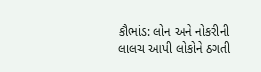કૌભાંડ: લોન અને નોકરીની લાલચ આપી લોકોને ઠગતી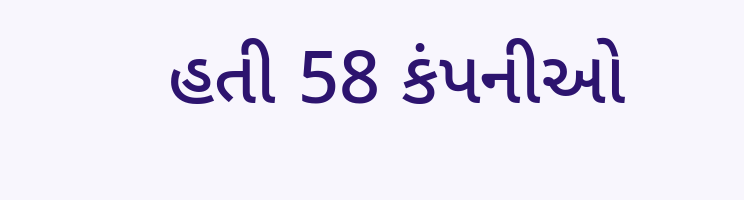હતી 58 કંપનીઓ